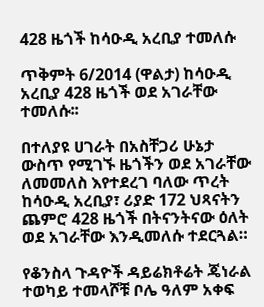428 ዜጎች ከሳዑዲ አረቢያ ተመለሱ

ጥቅምት 6/2014 (ዋልታ) ከሳዑዲ አረቢያ 428 ዜጎች ወደ አገራቸው ተመለሱ፡፡

በተለያዩ ሀገራት በአስቸጋሪ ሁኔታ ውስጥ የሚገኙ ዜጎችን ወደ አገራቸው ለመመለስ እየተደረገ ባለው ጥረት ከሳዑዲ አረቢያ፣ ሪያድ 172 ህጻናትን ጨምሮ 428 ዜጎች በትናንትናው ዕለት ወደ አገራቸው እንዲመለሱ ተደርጓል።

የቆንስላ ጉዳዮች ዳይሬክቶሬት ጄነራል ተወካይ ተመላሾቹ ቦሌ ዓለም አቀፍ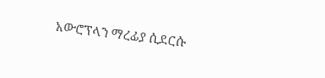አውሮፕላን ማረፊያ ሲደርሱ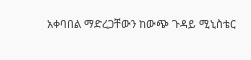አቀባበል ማድረጋቸውን ከውጭ ጉዳይ ሚኒስቴር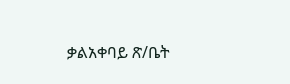ቃልአቀባይ ጽ/ቤት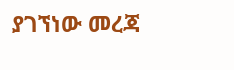ያገኘነው መረጃ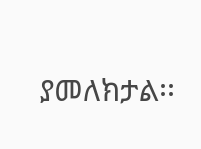ያመለክታል፡፡